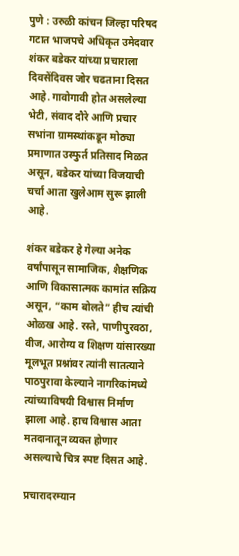पुणे : उरुळी कांचन जिल्हा परिषद गटात भाजपचे अधिकृत उमेदवार शंकर बडेकर यांच्या प्रचाराला दिवसेंदिवस जोर चढताना दिसत आहे. गावोगावी होत असलेल्या भेटी, संवाद दौरे आणि प्रचार सभांना ग्रामस्थांकडून मोठ्या प्रमाणात उस्फुर्त प्रतिसाद मिळत असून, बडेकर यांच्या विजयाची चर्चा आता खुलेआम सुरू झाली आहे.

शंकर बडेकर हे गेल्या अनेक वर्षांपासून सामाजिक, शैक्षणिक आणि विकासात्मक कामांत सक्रिय असून, “काम बोलते” हीच त्यांची ओळख आहे. रस्ते, पाणीपुरवठा, वीज, आरोग्य व शिक्षण यांसारख्या मूलभूत प्रश्नांवर त्यांनी सातत्याने पाठपुरावा केल्याने नागरिकांमध्ये त्यांच्याविषयी विश्वास निर्माण झाला आहे. हाच विश्वास आता मतदानातून व्यक्त होणार असल्याचे चित्र स्पष्ट दिसत आहे.

प्रचारादरम्यान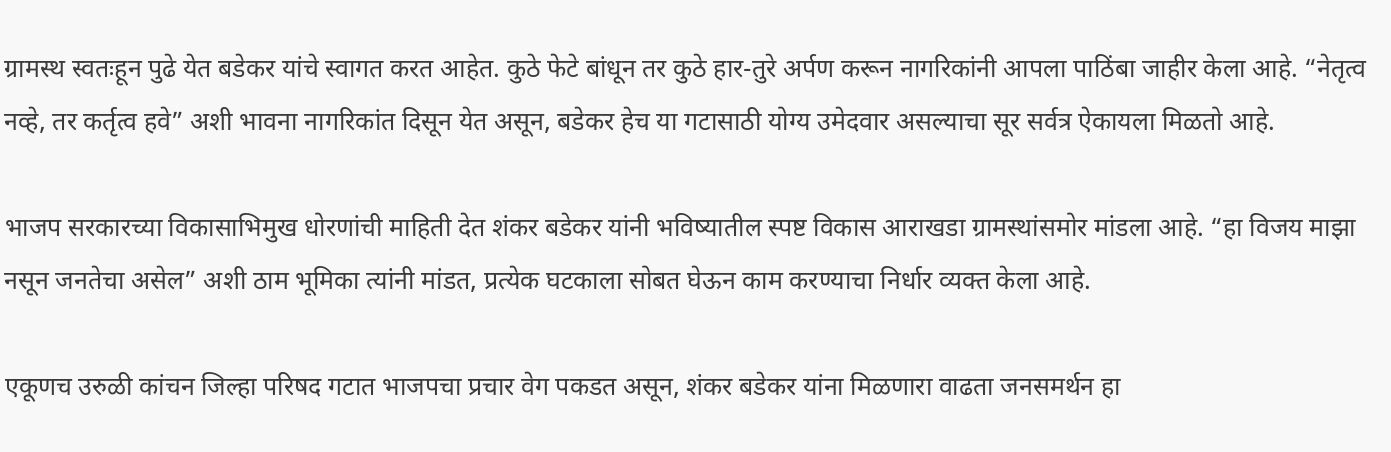ग्रामस्थ स्वतःहून पुढे येत बडेकर यांचे स्वागत करत आहेत. कुठे फेटे बांधून तर कुठे हार-तुरे अर्पण करून नागरिकांनी आपला पाठिंबा जाहीर केला आहे. “नेतृत्व नव्हे, तर कर्तृत्व हवे” अशी भावना नागरिकांत दिसून येत असून, बडेकर हेच या गटासाठी योग्य उमेदवार असल्याचा सूर सर्वत्र ऐकायला मिळतो आहे.

भाजप सरकारच्या विकासाभिमुख धोरणांची माहिती देत शंकर बडेकर यांनी भविष्यातील स्पष्ट विकास आराखडा ग्रामस्थांसमोर मांडला आहे. “हा विजय माझा नसून जनतेचा असेल” अशी ठाम भूमिका त्यांनी मांडत, प्रत्येक घटकाला सोबत घेऊन काम करण्याचा निर्धार व्यक्त केला आहे.

एकूणच उरुळी कांचन जिल्हा परिषद गटात भाजपचा प्रचार वेग पकडत असून, शंकर बडेकर यांना मिळणारा वाढता जनसमर्थन हा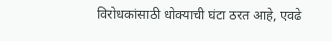विरोधकांसाठी धोक्याची घंटा ठरत आहे, एवढे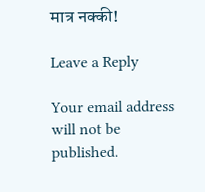मात्र नक्की!

Leave a Reply

Your email address will not be published.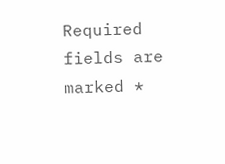Required fields are marked *